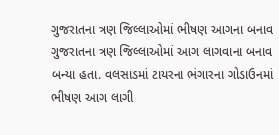ગુજરાતના ત્રણ જિલ્લાઓમાં ભીષણ આગના બનાવ
ગુજરાતના ત્રણ જિલ્લાઓમાં આગ લાગવાના બનાવ બન્યા હતા. વલસાડમાં ટાયરના ભંગારના ગોડાઉનમાં ભીષણ આગ લાગી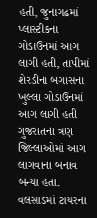હતી, જુનાગઢમાં પ્લાસ્ટીકના ગોડાઉનમાં આગ લાગી હતી, તાપીમાં શેરડીના બગાસના ખુલ્લા ગોડાઉનમાં આગ લાગી હતી
ગુજરાતના ત્રણ જિલ્લાઓમાં આગ લાગવાના બનાવ બન્યા હતા. વલસાડમાં ટાયરના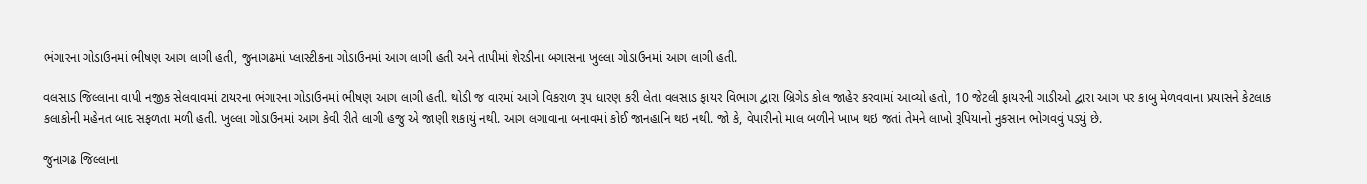ભંગારના ગોડાઉનમાં ભીષણ આગ લાગી હતી, જુનાગઢમાં પ્લાસ્ટીકના ગોડાઉનમાં આગ લાગી હતી અને તાપીમાં શેરડીના બગાસના ખુલ્લા ગોડાઉનમાં આગ લાગી હતી.

વલસાડ જિલ્લાના વાપી નજીક સેલવાવમાં ટાયરના ભંગારના ગોડાઉનમાં ભીષણ આગ લાગી હતી. થોડી જ વારમાં આગે વિકરાળ રૂપ ધારણ કરી લેતા વલસાડ ફાયર વિભાગ દ્વારા બ્રિગેડ કોલ જાહેર કરવામાં આવ્યો હતો, 10 જેટલી ફાયરની ગાડીઓ દ્વારા આગ પર કાબુ મેળવવાના પ્રયાસને કેટલાક કલાકોની મહેનત બાદ સફળતા મળી હતી. ખુલ્લા ગોડાઉનમાં આગ કેવી રીતે લાગી હજુ એ જાણી શકાયું નથી. આગ લગાવાના બનાવમાં કોઈ જાનહાનિ થઇ નથી. જો કે, વેપારીનો માલ બળીને ખાખ થઇ જતાં તેમને લાખો રૂપિયાનો નુકસાન ભોગવવું પડ્યું છે.

જુનાગઢ જિલ્લાના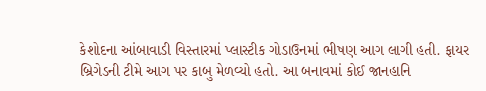કેશોદના આંબાવાડી વિસ્તારમાં પ્લાસ્ટીક ગોડાઉનમાં ભીષણ આગ લાગી હતી. ફાયર બ્રિગેડની ટીમે આગ પર કાબુ મેળવ્યો હતો. આ બનાવમાં કોઈ જાનહાનિ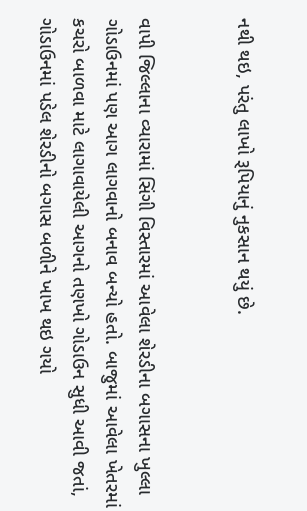નથી થઇ, પરંતુ લાખો રૂપિયાનું નુકસાન થયું છે.


વાપી જિલ્લાના વ્યારામાં સિંગી વિસ્તારમાં આવેલા શેરડીના બગાસના ખુલ્લા ગોડાઉનમાં પણ આગ લાગવાનો બનાવ બન્યો હતો. બાજુમાં આવેલા ખેતરમાં કચરો બાળવા માટે લાગાવાયેલી આગનો તણખો ગોડાઉન સુધી આવી જતાં, ગોડાઉનમાં પડેલ શેરડીનો બગાસ બળીને ખાખ થઇ ગયો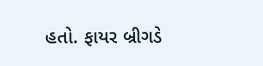હતો. ફાયર બ્રીગડે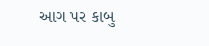આગ પર કાબુ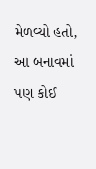મેળવ્યો હતો, આ બનાવમાં પણ કોઈ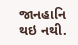જાનહાનિ થઇ નથી.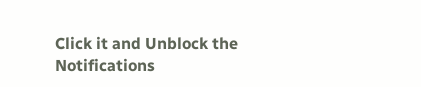Click it and Unblock the Notifications